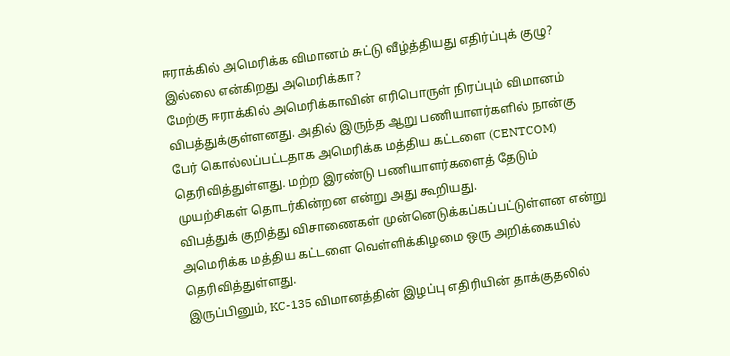ஈராக்கில் அமெரிக்க விமானம் சுட்டு வீழ்த்தியது எதிர்ப்புக் குழு? இல்லை என்கிறது அமெரிக்கா?
மேற்கு ஈராக்கில் அமெரிக்காவின் எரிபொருள் நிரப்பும் விமானம் விபத்துக்குள்ளனது. அதில் இருந்த ஆறு பணியாளர்களில் நான்கு பேர் கொல்லப்பட்டதாக அமெரிக்க மத்திய கட்டளை (CENTCOM) தெரிவித்துள்ளது. மற்ற இரண்டு பணியாளர்களைத் தேடும் முயற்சிகள் தொடர்கின்றன என்று அது கூறியது.
விபத்துக் குறித்து விசாணைகள் முன்னெடுக்கப்கப்பட்டுள்ளன என்று அமெரிக்க மத்திய கட்டளை வெள்ளிக்கிழமை ஒரு அறிக்கையில் தெரிவித்துள்ளது.
இருப்பினும், KC-135 விமானத்தின் இழப்பு எதிரியின் தாக்குதலில்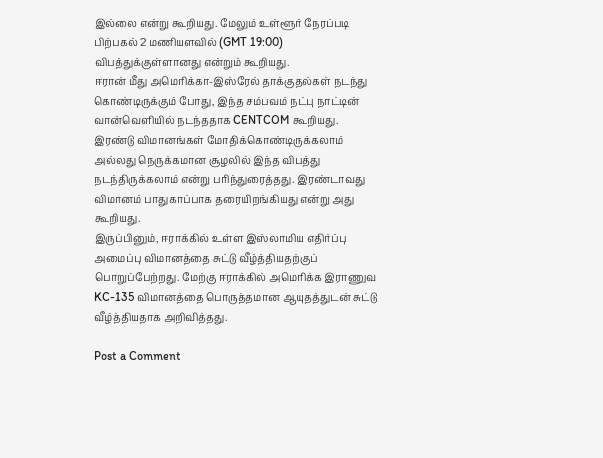இல்லை என்று கூறியது. மேலும் உள்ளூர் நேரப்படி பிற்பகல் 2 மணியளவில் (GMT 19:00) விபத்துக்குள்ளானது என்றும் கூறியது.
ஈரான் மீது அமெரிக்கா-இஸ்ரேல் தாக்குதல்கள் நடந்து கொண்டிருக்கும் போது, இந்த சம்பவம் நட்பு நாட்டின் வான்வெளியில் நடந்ததாக CENTCOM கூறியது.
இரண்டு விமானங்கள் மோதிக்கொண்டிருக்கலாம் அல்லது நெருக்கமான சூழலில் இந்த விபத்து நடந்திருக்கலாம் என்று பரிந்துரைத்தது. இரண்டாவது விமானம் பாதுகாப்பாக தரையிறங்கியது என்று அது கூறியது.
இருப்பினும், ஈராக்கில் உள்ள இஸ்லாமிய எதிர்ப்பு அமைப்பு விமானத்தை சுட்டு வீழ்த்தியதற்குப் பொறுப்பேற்றது. மேற்கு ஈராக்கில் அமெரிக்க இராணுவ KC-135 விமானத்தை பொருத்தமான ஆயுதத்துடன் சுட்டு வீழ்த்தியதாக அறிவித்தது.

Post a Comment